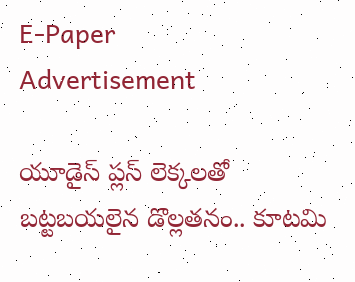E-Paper
Advertisement

యూడైస్ ప్లస్ లెక్కలతో బట్టబయలైన డొల్లతనం.. కూటమి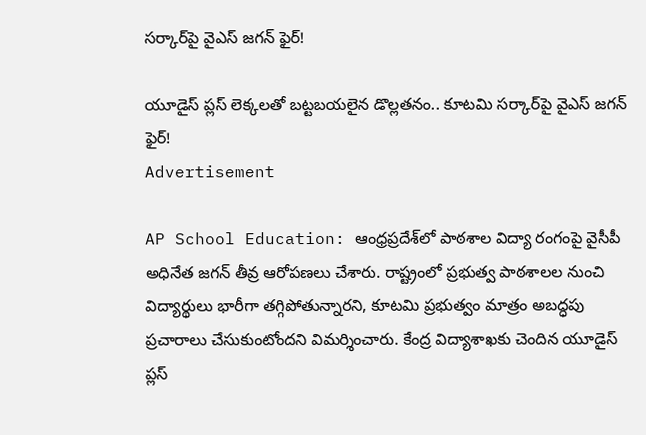సర్కార్‌పై వైఎస్ జగన్ ఫైర్!

యూడైస్ ప్లస్ లెక్కలతో బట్టబయలైన డొల్లతనం.. కూటమి సర్కార్‌పై వైఎస్ జగన్ ఫైర్!
Advertisement

AP School Education: ఆంధ్రప్రదేశ్‌లో పాఠశాల విద్యా రంగంపై వైసీపీ అధినేత జగన్ తీవ్ర ఆరోపణలు చేశారు. రాష్ట్రంలో ప్రభుత్వ పాఠశాలల నుంచి విద్యార్థులు భారీగా తగ్గిపోతున్నారని, కూటమి ప్రభుత్వం మాత్రం అబద్ధపు ప్రచారాలు చేసుకుంటోందని విమర్శించారు. కేంద్ర విద్యాశాఖకు చెందిన యూడైస్ ప్లస్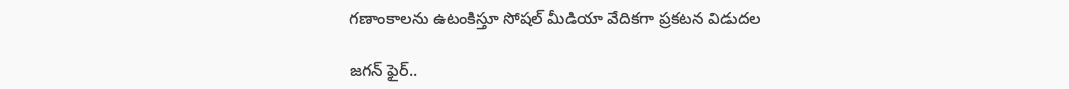గణాంకాలను ఉటంకిస్తూ సోషల్ మీడియా వేదికగా ప్రకటన విడుదల

జగన్ ఫైర్..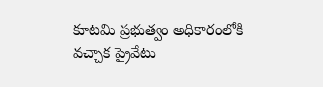కూటమి ప్రభుత్వం అధికారంలోకి వచ్చాక ప్రైవేటు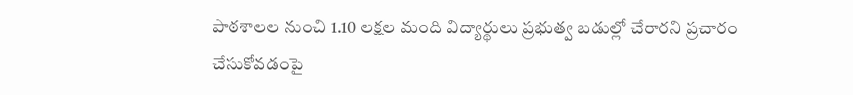పాఠశాలల నుంచి 1.10 లక్షల మంది విద్యార్థులు ప్రభుత్వ బడుల్లో చేరారని ప్రచారం చేసుకోవడంపై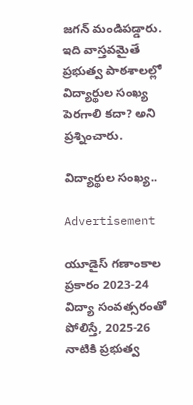జగన్ మండిపడ్డారు. ఇది వాస్తవమైతే ప్రభుత్వ పాఠశాలల్లో విద్యార్థుల సంఖ్య పెరగాలి కదా? అని ప్రశ్నించారు.

విద్యార్థుల సంఖ్య..

Advertisement

యూడైస్ గణాంకాల ప్రకారం 2023-24 విద్యా సంవత్సరంతో పోలిస్తే, 2025-26 నాటికి ప్రభుత్వ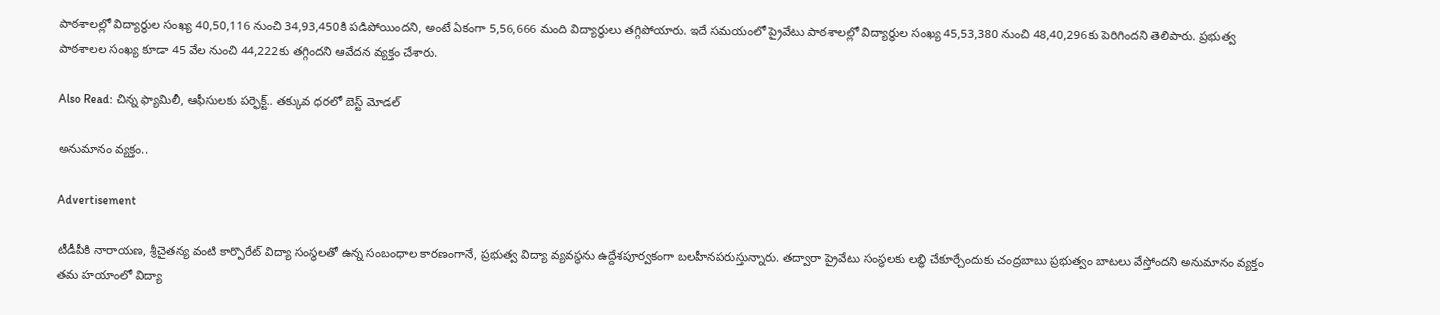పాఠశాలల్లో విద్యార్థుల సంఖ్య 40,50,116 నుంచి 34,93,450కి పడిపోయిందని, అంటే ఏకంగా 5,56,666 మంది విద్యార్థులు తగ్గిపోయారు. ఇదే సమయంలో ప్రైవేటు పాఠశాలల్లో విద్యార్థుల సంఖ్య 45,53,380 నుంచి 48,40,296కు పెరిగిందని తెలిపారు. ప్రభుత్వ పాఠశాలల సంఖ్య కూడా 45 వేల నుంచి 44,222కు తగ్గిందని ఆవేదన వ్యక్తం చేశారు.

Also Read: చిన్న ఫ్యామిలీ, ఆఫీసులకు పర్ఫెక్ట్.. తక్కువ ధరలో బెస్ట్ మోడల్

అనుమానం వ్యక్తం..

Advertisement

టీడీపీకి నారాయణ, శ్రీచైతన్య వంటి కార్పొరేట్ విద్యా సంస్థలతో ఉన్న సంబంధాల కారణంగానే, ప్రభుత్వ విద్యా వ్యవస్థను ఉద్దేశపూర్వకంగా బలహీనపరుస్తున్నారు. తద్వారా ప్రైవేటు సంస్థలకు లబ్ధి చేకూర్చేందుకు చంద్రబాబు ప్రభుత్వం బాటలు వేస్తోందని అనుమానం వ్యక్తం తమ హయాంలో విద్యా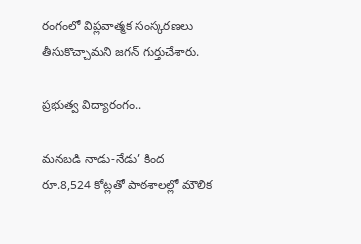రంగంలో విప్లవాత్మక సంస్కరణలు తీసుకొచ్చామని జగన్ గుర్తుచేశారు.

ప్రభుత్వ విద్యారంగం..

మనబడి నాడు-నేడు’ కింద రూ.8,524 కోట్లతో పాఠశాలల్లో మౌలిక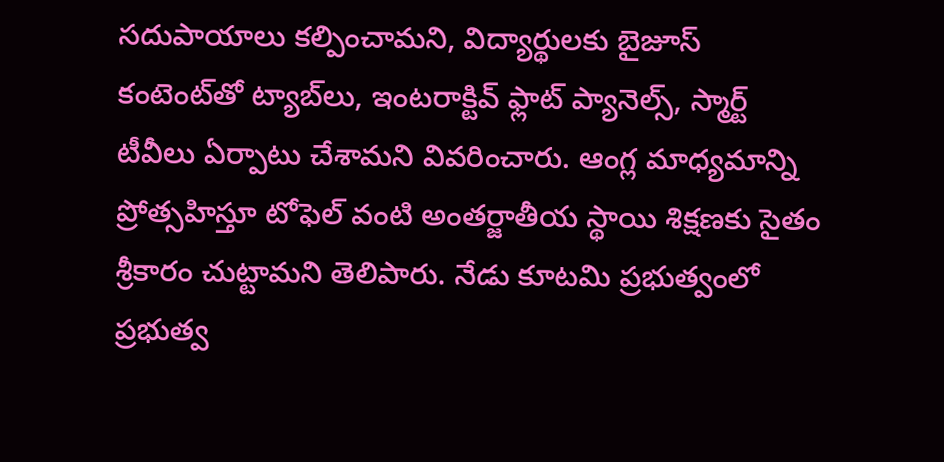సదుపాయాలు కల్పించామని, విద్యార్థులకు బైజూస్ కంటెంట్‌తో ట్యాబ్‌లు, ఇంటరాక్టివ్ ఫ్లాట్ ప్యానెల్స్, స్మార్ట్ టీవీలు ఏర్పాటు చేశామని వివరించారు. ఆంగ్ల మాధ్యమాన్ని ప్రోత్సహిస్తూ టోఫెల్ వంటి అంతర్జాతీయ స్థాయి శిక్షణకు సైతం శ్రీకారం చుట్టామని తెలిపారు. నేడు కూటమి ప్రభుత్వంలో ప్రభుత్వ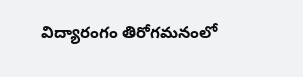విద్యారంగం తిరోగమనంలో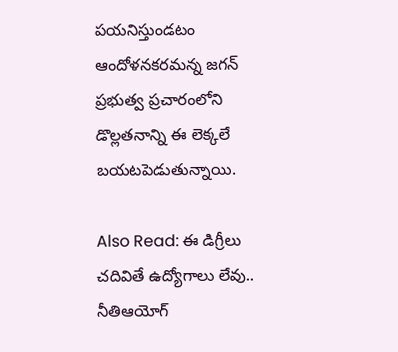పయనిస్తుండటం ఆందోళనకరమన్న జగన్ ప్రభుత్వ ప్రచారంలోని డొల్లతనాన్ని ఈ లెక్కలే బయటపెడుతున్నాయి.

Also Read: ఈ డిగ్రీలు చదివితే ఉద్యోగాలు లేవు.. నీతిఆయోగ్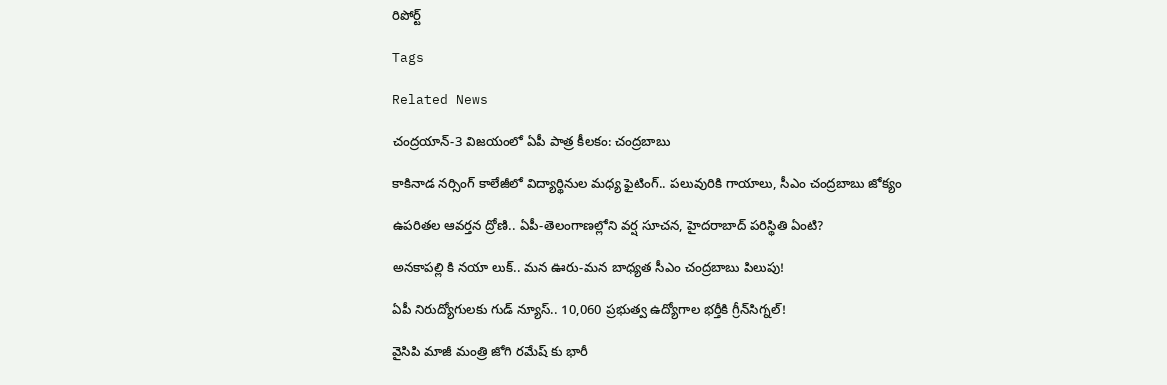రిపోర్ట్

Tags

Related News

చంద్రయాన్-3 విజయంలో ఏపీ పాత్ర కీలకం: చంద్రబాబు

కాకినాడ నర్సింగ్ కాలేజీలో విద్యార్థినుల మధ్య ఫైటింగ్.. పలువురికి గాయాలు, సీఎం చంద్రబాబు జోక్యం

ఉపరితల ఆవర్తన ద్రోణి.. ఏపీ-తెలంగాణల్లోని వర్ష సూచన, హైదరాబాద్ పరిస్థితి ఏంటి?

అనకాపల్లి కి నయా లుక్.. మన ఊరు-మన బాధ్యత సీఎం చంద్రబాబు పిలుపు!

ఏపీ నిరుద్యోగులకు గుడ్ న్యూస్.. 10,060 ప్రభుత్వ ఉద్యోగాల భర్తీకి గ్రీన్‌సిగ్నల్!

వైసిపి మాజీ మంత్రి జోగి రమేష్ కు భారీ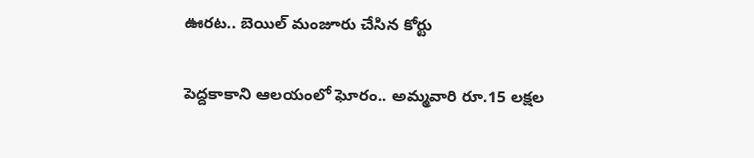ఊరట.. బెయిల్ మంజూరు చేసిన కోర్టు

పెద్దకాకాని ఆలయంలో ఘోరం.. అమ్మవారి రూ.15 లక్షల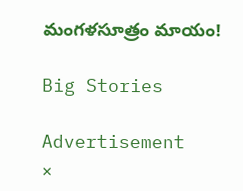మంగళసూత్రం మాయం!

Big Stories

Advertisement
×